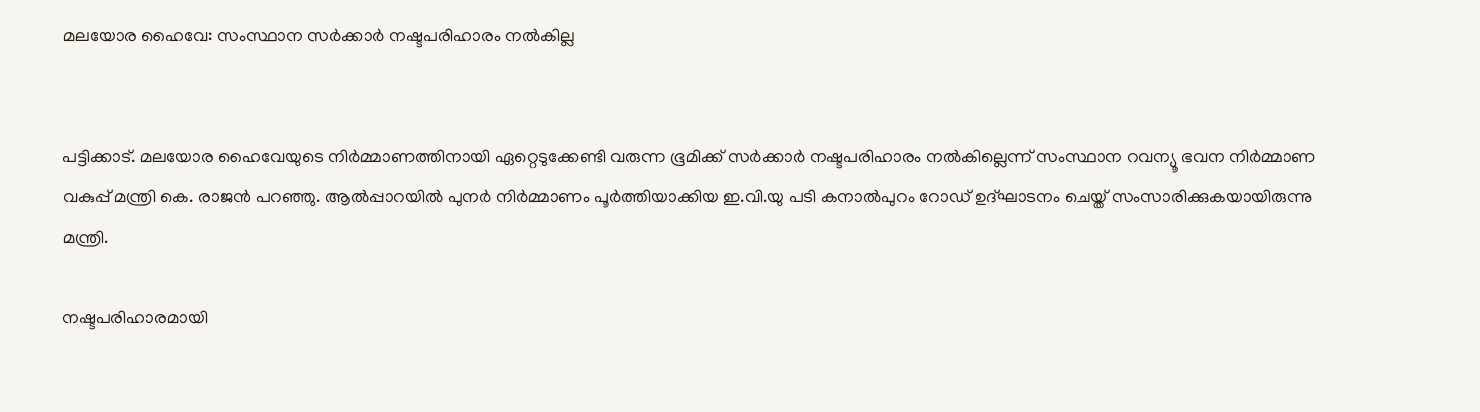മലയോര ഹൈവേ: സംസ്ഥാന സർക്കാർ നഷ്ടപരിഹാരം നൽകില്ല


പട്ടിക്കാട്. മലയോര ഹൈവേയുടെ നിർമ്മാണത്തിനായി ഏറ്റെടുക്കേണ്ടി വരുന്ന ഭൂമിക്ക് സർക്കാർ നഷ്ടപരിഹാരം നൽകില്ലെന്ന് സംസ്ഥാന റവന്യൂ ഭവന നിർമ്മാണ വകുപ്പ് മന്ത്രി കെ. രാജൻ പറഞ്ഞു. ആൽപ്പാറയിൽ പുനർ നിർമ്മാണം പൂർത്തിയാക്കിയ ഇ.വി.യു പടി കനാൽപുറം റോഡ് ഉദ്ഘാടനം ചെയ്ത് സംസാരിക്കുകയായിരുന്നു മന്ത്രി.

നഷ്ടപരിഹാരമായി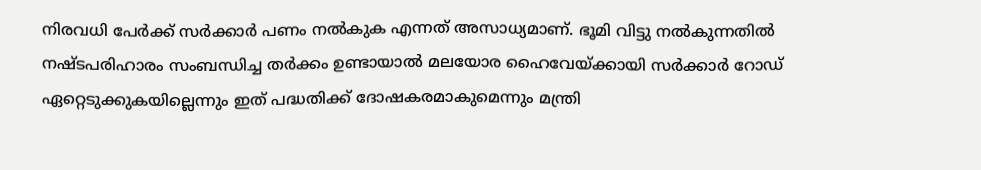നിരവധി പേർക്ക് സർക്കാർ പണം നൽകുക എന്നത് അസാധ്യമാണ്. ഭൂമി വിട്ടു നൽകുന്നതിൽ നഷ്ടപരിഹാരം സംബന്ധിച്ച തർക്കം ഉണ്ടായാൽ മലയോര ഹൈവേയ്ക്കായി സർക്കാർ റോഡ് ഏറ്റെടുക്കുകയില്ലെന്നും ഇത് പദ്ധതിക്ക് ദോഷകരമാകുമെന്നും മന്ത്രി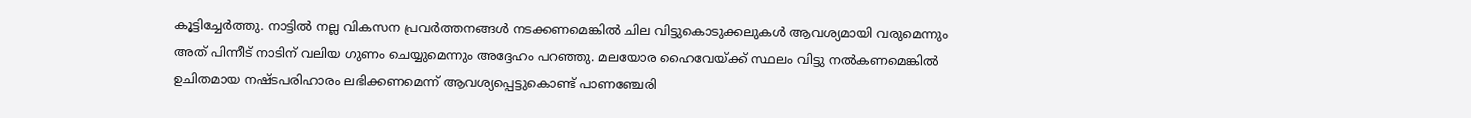കൂട്ടിച്ചേർത്തു. നാട്ടിൽ നല്ല വികസന പ്രവർത്തനങ്ങൾ നടക്കണമെങ്കിൽ ചില വിട്ടുകൊടുക്കലുകൾ ആവശ്യമായി വരുമെന്നും അത് പിന്നീട് നാടിന് വലിയ ഗുണം ചെയ്യുമെന്നും അദ്ദേഹം പറഞ്ഞു. മലയോര ഹൈവേയ്ക്ക് സ്ഥലം വിട്ടു നൽകണമെങ്കിൽ ഉചിതമായ നഷ്ടപരിഹാരം ലഭിക്കണമെന്ന് ആവശ്യപ്പെട്ടുകൊണ്ട് പാണഞ്ചേരി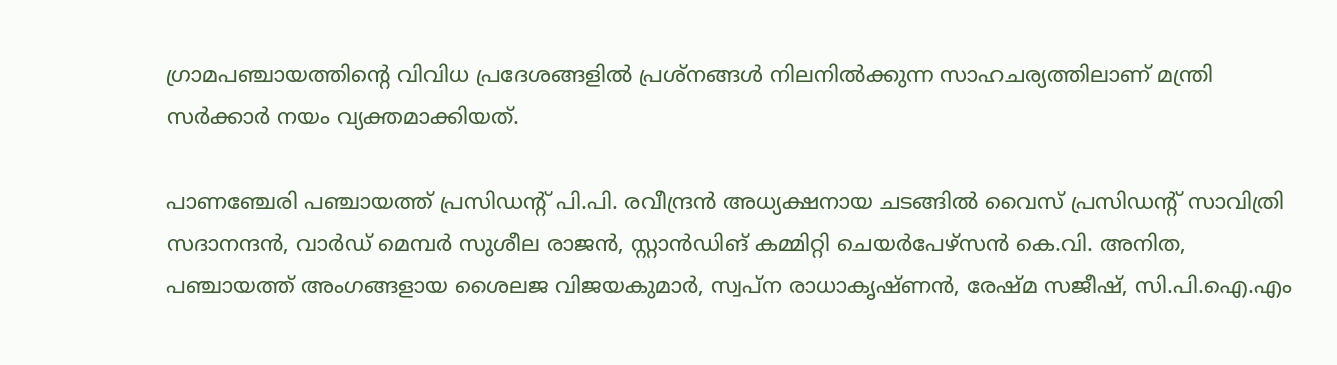ഗ്രാമപഞ്ചായത്തിന്റെ വിവിധ പ്രദേശങ്ങളിൽ പ്രശ്‌നങ്ങൾ നിലനിൽക്കുന്ന സാഹചര്യത്തിലാണ് മന്ത്രി സർക്കാർ നയം വ്യക്തമാക്കിയത്.

പാണഞ്ചേരി പഞ്ചായത്ത് പ്രസിഡന്റ് പി.പി. രവീന്ദ്രൻ അധ്യക്ഷനായ ചടങ്ങിൽ വൈസ് പ്രസിഡന്റ് സാവിത്രി സദാനന്ദൻ, വാർഡ് മെമ്പർ സുശീല രാജൻ, സ്റ്റാൻഡിങ് കമ്മിറ്റി ചെയർപേഴ്‌സൻ കെ.വി. അനിത,  പഞ്ചായത്ത് അംഗങ്ങളായ ശൈലജ വിജയകുമാർ, സ്വപ്ന രാധാകൃഷ്ണൻ, രേഷ്മ സജീഷ്, സി.പി.ഐ.എം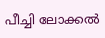പീച്ചി ലോക്കൽ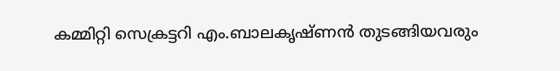കമ്മിറ്റി സെക്രട്ടറി എം.ബാലകൃഷ്ണൻ തുടങ്ങിയവരും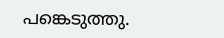പങ്കെടുത്തു.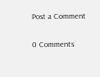Post a Comment

0 Comments